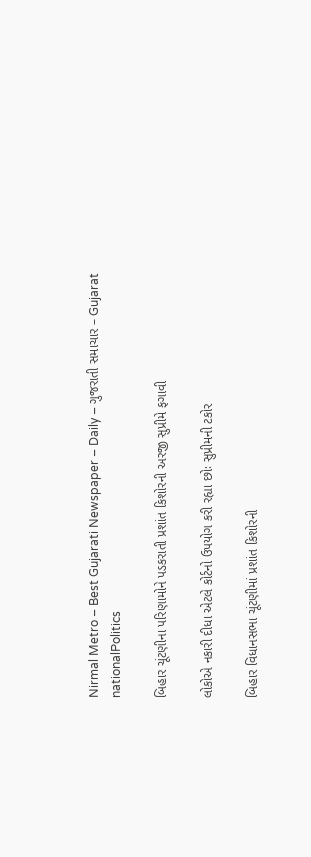Nirmal Metro – Best Gujarati Newspaper – Daily – ગુજરાતી સમાચાર – Gujarat
nationalPolitics

બિહાર ચૂંટણીના પરિણામોને પડકરાતી પ્રશાંત કિશોરની અરજી સુપ્રીમે ફગાવી

લોકોએ નકારી દીધા એટલે કોર્ટનો ઉપયોગ કરી રહ્યા છોઃ સુપ્રીમની ટકોર

બિહાર વિધાનસભા ચૂંટણીમાં પ્રશાંત કિશોરની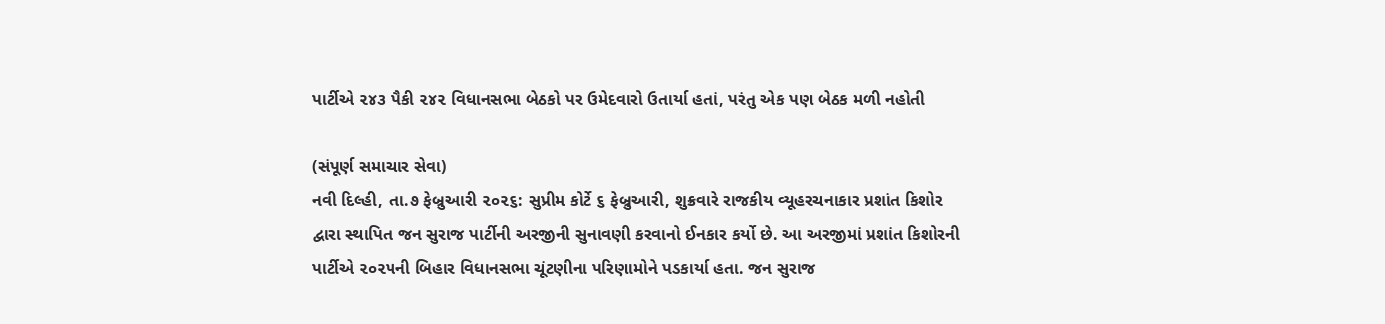પાર્ટીએ ૨૪૩ પૈકી ૨૪૨ વિધાનસભા બેઠકો પર ઉમેદવારો ઉતાર્યા હતાં, પરંતુ એક પણ બેઠક મળી નહોતી

(સંપૂર્ણ સમાચાર સેવા)
નવી દિલ્હી, તા.૭ ફેબ્રુઆરી ૨૦૨૬: સુપ્રીમ કોર્ટે ૬ ફેબ્રુઆરી, શુક્રવારે રાજકીય વ્યૂહરચનાકાર પ્રશાંત કિશોર દ્વારા સ્થાપિત જન સુરાજ પાર્ટીની અરજીની સુનાવણી કરવાનો ઈનકાર કર્યો છે. આ અરજીમાં પ્રશાંત કિશોરની પાર્ટીએ ૨૦૨૫ની બિહાર વિધાનસભા ચૂંટણીના પરિણામોને પડકાર્યા હતા. જન સુરાજ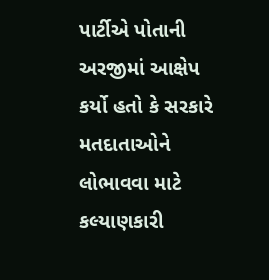પાર્ટીએ પોતાની અરજીમાં આક્ષેપ કર્યો હતો કે સરકારે મતદાતાઓને લોભાવવા માટે કલ્યાણકારી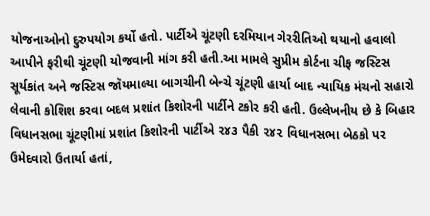યોજનાઓનો દુરુપયોગ કર્યો હતો. પાર્ટીએ ચૂંટણી દરમિયાન ગેરરીતિઓ થયાનો હવાલો આપીને ફરીથી ચૂંટણી યોજવાની માંગ કરી હતી.આ મામલે સુપ્રીમ કોર્ટના ચીફ જસ્ટિસ સૂર્યકાંત અને જસ્ટિસ જૉયમાલ્યા બાગચીની બેન્ચે ચૂંટણી હાર્યા બાદ ન્યાયિક મંચનો સહારો લેવાની કોશિશ કરવા બદલ પ્રશાંત કિશોરની પાર્ટીને ટકોર કરી હતી. ઉલ્લેખનીય છે કે બિહાર વિધાનસભા ચૂંટણીમાં પ્રશાંત કિશોરની પાર્ટીએ ૨૪૩ પૈકી ૨૪૨ વિધાનસભા બેઠકો પર ઉમેદવારો ઉતાર્યા હતાં,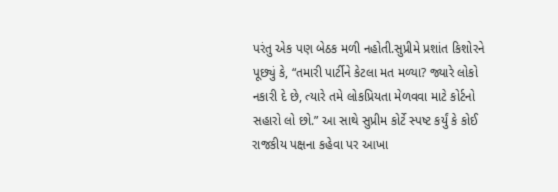પરંતુ એક પણ બેઠક મળી નહોતી.સુપ્રીમે પ્રશાંત કિશોરને પૂછ્યું કે, “તમારી પાર્ટીને કેટલા મત મળ્યા? જ્યારે લોકો નકારી દે છે, ત્યારે તમે લોકપ્રિયતા મેળવવા માટે કોર્ટનો સહારો લો છો.” આ સાથે સુપ્રીમ કોર્ટે સ્પષ્ટ કર્યું કે કોઈ રાજકીય પક્ષના કહેવા પર આખા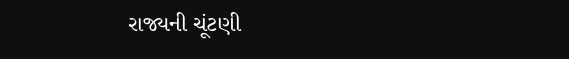રાજ્યની ચૂંટણી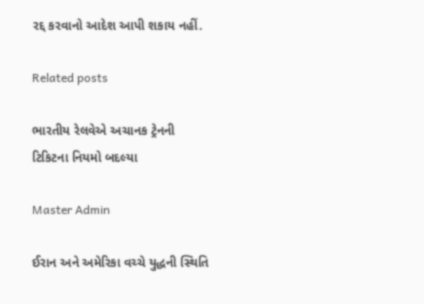રદ્દ કરવાનો આદેશ આપી શકાય નહીં.

Related posts

ભારતીય રેલવેએ અચાનક ટ્રેનની ટિકિટના નિયમો બદલ્યા

Master Admin

ઈરાન અને અમેરિકા વચ્ચે યુદ્ધની સ્થિતિ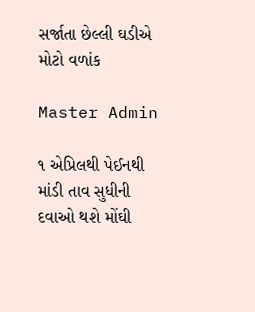સર્જાતા છેલ્લી ઘડીએ મોટો વળાંક

Master Admin

૧ એપ્રિલથી પેઈનથી માંડી તાવ સુધીની દવાઓ થશે મોંઘી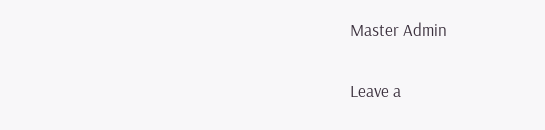Master Admin

Leave a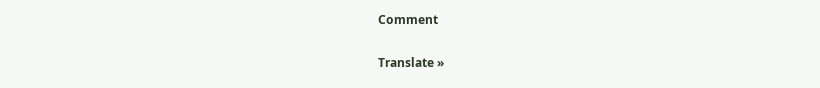Comment

Translate »